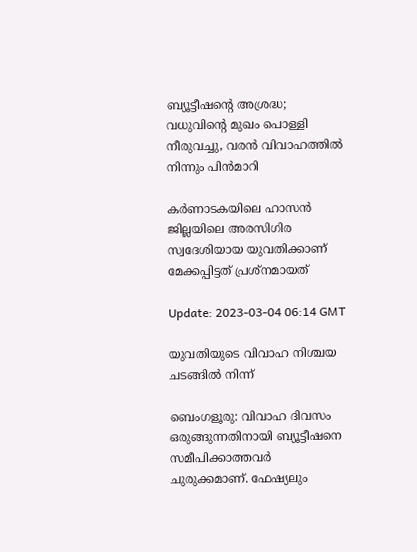ബ്യൂട്ടീഷന്‍റെ അശ്രദ്ധ; വധുവിന്‍റെ മുഖം പൊള്ളി നീരുവച്ചു, വരന്‍ വിവാഹത്തില്‍ നിന്നും പിന്‍മാറി

കർണാടകയിലെ ഹാസൻ ജില്ലയിലെ അരസിഗിര സ്വദേശിയായ യുവതിക്കാണ് മേക്കപ്പിട്ടത് പ്രശ്നമായത്

Update: 2023-03-04 06:14 GMT

യുവതിയുടെ വിവാഹ നിശ്ചയ ചടങ്ങില്‍ നിന്ന്

ബെംഗളൂരു: വിവാഹ ദിവസം ഒരുങ്ങുന്നതിനായി ബ്യൂട്ടീഷനെ സമീപിക്കാത്തവര്‍ ചുരുക്കമാണ്. ഫേഷ്യലും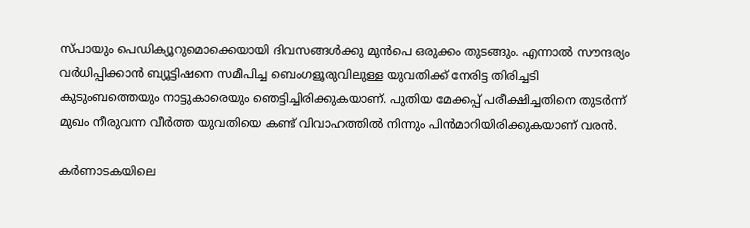സ്പായും പെഡിക്യൂറുമൊക്കെയായി ദിവസങ്ങള്‍ക്കു മുന്‍പെ ഒരുക്കം തുടങ്ങും. എന്നാല്‍ സൗന്ദര്യം വര്‍ധിപ്പിക്കാന്‍ ബ്യൂട്ടിഷനെ സമീപിച്ച ബെംഗളൂരുവിലുള്ള യുവതിക്ക് നേരിട്ട തിരിച്ചടി കുടുംബത്തെയും നാട്ടുകാരെയും ഞെട്ടിച്ചിരിക്കുകയാണ്. പുതിയ മേക്കപ്പ് പരീക്ഷിച്ചതിനെ തുടര്‍ന്ന് മുഖം നീരുവന്ന വീര്‍ത്ത യുവതിയെ കണ്ട് വിവാഹത്തില്‍ നിന്നും പിന്‍മാറിയിരിക്കുകയാണ് വരന്‍.

കർണാടകയിലെ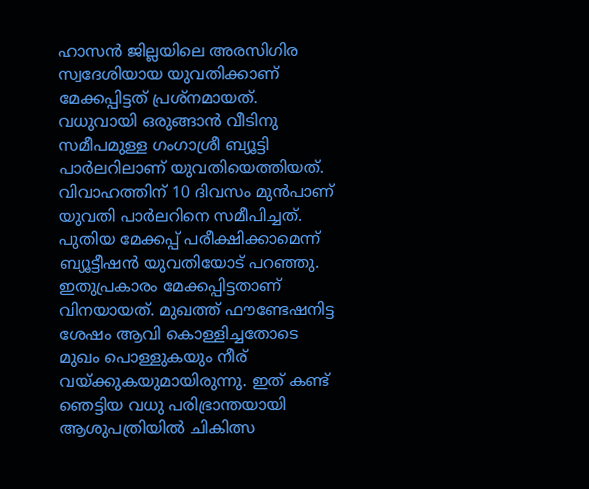ഹാസൻ ജില്ലയിലെ അരസിഗിര സ്വദേശിയായ യുവതിക്കാണ് മേക്കപ്പിട്ടത് പ്രശ്നമായത്. വധുവായി ഒരുങ്ങാന്‍ വീടിനു സമീപമുള്ള ഗംഗാശ്രീ ബ്യൂട്ടി പാർലറിലാണ് യുവതിയെത്തിയത്. വിവാഹത്തിന് 10 ദിവസം മുന്‍പാണ് യുവതി പാര്‍ലറിനെ സമീപിച്ചത്. പുതിയ മേക്കപ്പ് പരീക്ഷിക്കാമെന്ന് ബ്യൂട്ടീഷന്‍ യുവതിയോട് പറഞ്ഞു. ഇതുപ്രകാരം മേക്കപ്പിട്ടതാണ് വിനയായത്. മുഖത്ത് ഫൗണ്ടേഷനിട്ട ശേഷം ആവി കൊള്ളിച്ചതോടെ മുഖം പൊള്ളുകയും നീര് വയ്ക്കുകയുമായിരുന്നു. ഇത് കണ്ട് ഞെട്ടിയ വധു പരിഭ്രാന്തയായി ആശുപത്രിയിൽ ചികിത്സ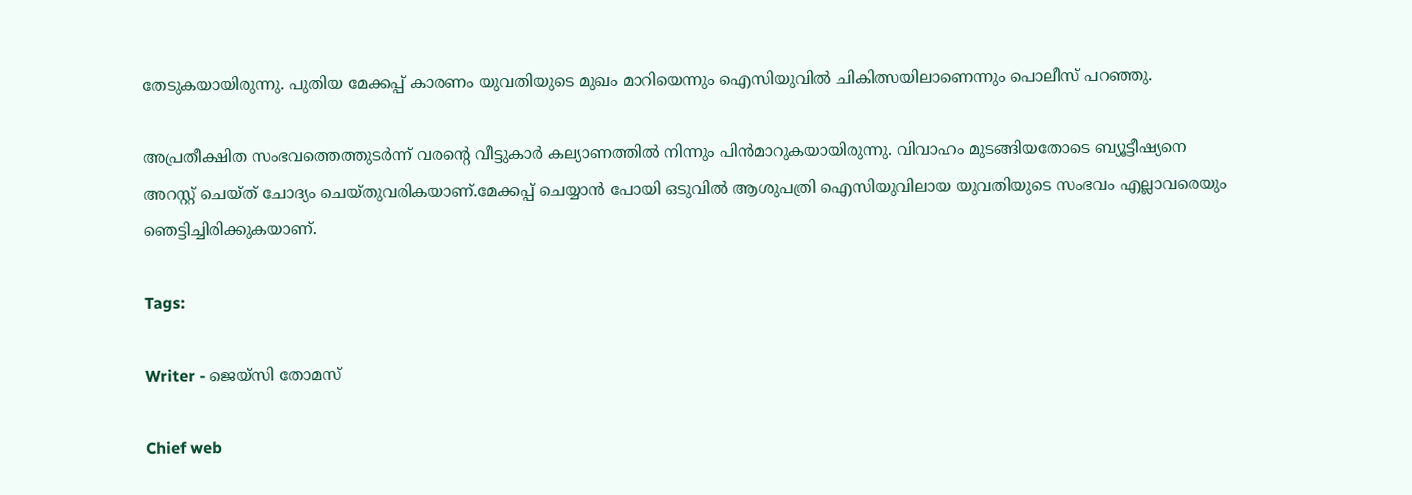തേടുകയായിരുന്നു. പുതിയ മേക്കപ്പ് കാരണം യുവതിയുടെ മുഖം മാറിയെന്നും ഐസിയുവിൽ ചികിത്സയിലാണെന്നും പൊലീസ് പറഞ്ഞു.

അപ്രതീക്ഷിത സംഭവത്തെത്തുടർന്ന് വരന്‍റെ വീട്ടുകാർ കല്യാണത്തില്‍ നിന്നും പിന്‍മാറുകയായിരുന്നു. വിവാഹം മുടങ്ങിയതോടെ ബ്യൂട്ടീഷ്യനെ അറസ്റ്റ് ചെയ്ത് ചോദ്യം ചെയ്തുവരികയാണ്.മേക്കപ്പ് ചെയ്യാൻ പോയി ഒടുവില്‍ ആശുപത്രി ഐസിയുവിലായ യുവതിയുടെ സംഭവം എല്ലാവരെയും ഞെട്ടിച്ചിരിക്കുകയാണ്.

Tags:

Writer - ജെയ്സി തോമസ്

Chief web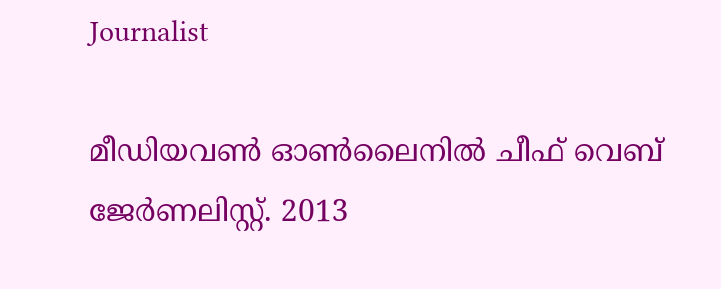Journalist

മീഡിയവൺ ഓൺലൈനിൽ ചീഫ് വെബ് ജേർണലിസ്റ്റ്. 2013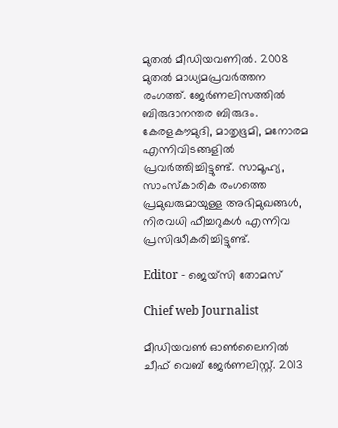മുതൽ മീഡിയവണിൽ. 2008 മുതൽ മാധ്യമപ്രവർത്തന രംഗത്ത്. ജേർണലിസത്തിൽ ബിരുദാനന്തര ബിരുദം. കേരളകൗമുദി, മാതൃഭൂമി, മനോരമ എന്നിവിടങ്ങളിൽ പ്രവർത്തിച്ചിട്ടുണ്ട്. സാമൂഹ്യ, സാംസ്‌കാരിക രംഗത്തെ പ്രമുഖരുമായുള്ള അഭിമുഖങ്ങൾ, നിരവധി ഫീച്ചറുകൾ എന്നിവ പ്രസിദ്ധീകരിച്ചിട്ടുണ്ട്.

Editor - ജെയ്സി തോമസ്

Chief web Journalist

മീഡിയവൺ ഓൺലൈനിൽ ചീഫ് വെബ് ജേർണലിസ്റ്റ്. 2013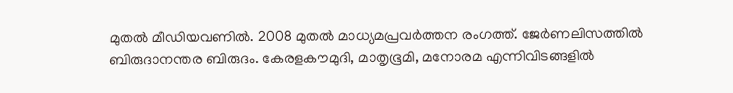മുതൽ മീഡിയവണിൽ. 2008 മുതൽ മാധ്യമപ്രവർത്തന രംഗത്ത്. ജേർണലിസത്തിൽ ബിരുദാനന്തര ബിരുദം. കേരളകൗമുദി, മാതൃഭൂമി, മനോരമ എന്നിവിടങ്ങളിൽ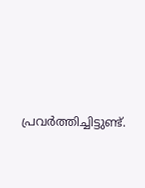പ്രവർത്തിച്ചിട്ടുണ്ട്.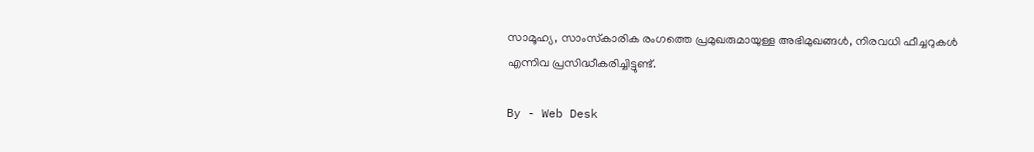സാമൂഹ്യ, സാംസ്‌കാരിക രംഗത്തെ പ്രമുഖരുമായുള്ള അഭിമുഖങ്ങൾ, നിരവധി ഫീച്ചറുകൾ എന്നിവ പ്രസിദ്ധീകരിച്ചിട്ടുണ്ട്.

By - Web Desk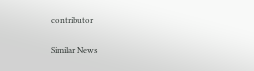contributor

Similar News